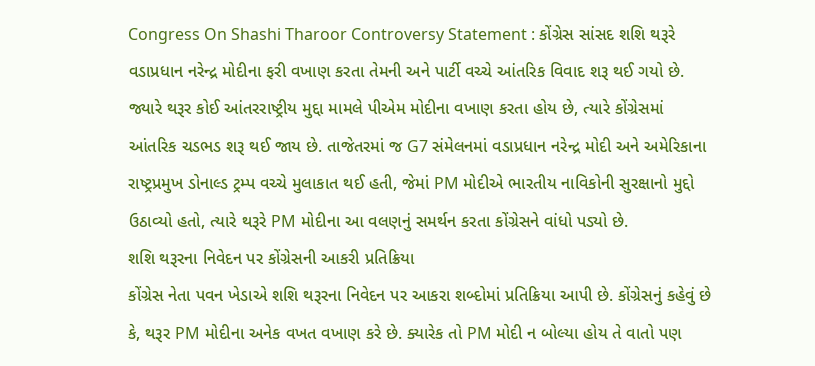Congress On Shashi Tharoor Controversy Statement : કોંગ્રેસ સાંસદ શશિ થરૂરે વડાપ્રધાન નરેન્દ્ર મોદીના ફરી વખાણ કરતા તેમની અને પાર્ટી વચ્ચે આંતરિક વિવાદ શરૂ થઈ ગયો છે. જ્યારે થરૂર કોઈ આંતરરાષ્ટ્રીય મુદ્દા મામલે પીએમ મોદીના વખાણ કરતા હોય છે, ત્યારે કોંગ્રેસમાં આંતરિક ચડભડ શરૂ થઈ જાય છે. તાજેતરમાં જ G7 સંમેલનમાં વડાપ્રધાન નરેન્દ્ર મોદી અને અમેરિકાના રાષ્ટ્રપ્રમુખ ડોનાલ્ડ ટ્રમ્પ વચ્ચે મુલાકાત થઈ હતી, જેમાં PM મોદીએ ભારતીય નાવિકોની સુરક્ષાનો મુદ્દો ઉઠાવ્યો હતો, ત્યારે થરૂરે PM મોદીના આ વલણનું સમર્થન કરતા કોંગ્રેસને વાંધો પડ્યો છે.
શશિ થરૂરના નિવેદન પર કોંગ્રેસની આકરી પ્રતિક્રિયા
કોંગ્રેસ નેતા પવન ખેડાએ શશિ થરૂરના નિવેદન પર આકરા શબ્દોમાં પ્રતિક્રિયા આપી છે. કોંગ્રેસનું કહેવું છે કે, થરૂર PM મોદીના અનેક વખત વખાણ કરે છે. ક્યારેક તો PM મોદી ન બોલ્યા હોય તે વાતો પણ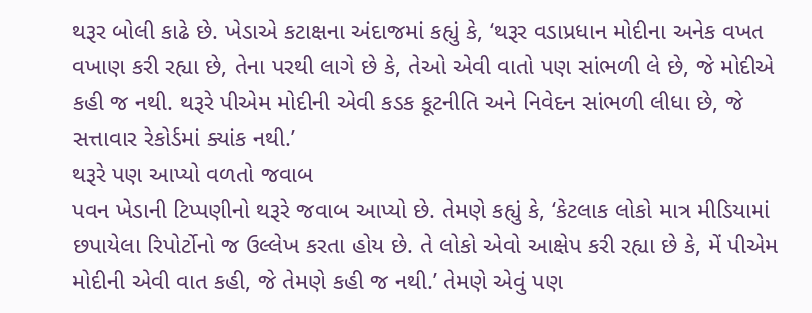થરૂર બોલી કાઢે છે. ખેડાએ કટાક્ષના અંદાજમાં કહ્યું કે, ‘થરૂર વડાપ્રધાન મોદીના અનેક વખત વખાણ કરી રહ્યા છે, તેના પરથી લાગે છે કે, તેઓ એવી વાતો પણ સાંભળી લે છે, જે મોદીએ કહી જ નથી. થરૂરે પીએમ મોદીની એવી કડક કૂટનીતિ અને નિવેદન સાંભળી લીધા છે, જે સત્તાવાર રેકોર્ડમાં ક્યાંક નથી.’
થરૂરે પણ આપ્યો વળતો જવાબ
પવન ખેડાની ટિપ્પણીનો થરૂરે જવાબ આપ્યો છે. તેમણે કહ્યું કે, ‘કેટલાક લોકો માત્ર મીડિયામાં છપાયેલા રિપોર્ટોનો જ ઉલ્લેખ કરતા હોય છે. તે લોકો એવો આક્ષેપ કરી રહ્યા છે કે, મેં પીએમ મોદીની એવી વાત કહી, જે તેમણે કહી જ નથી.’ તેમણે એવું પણ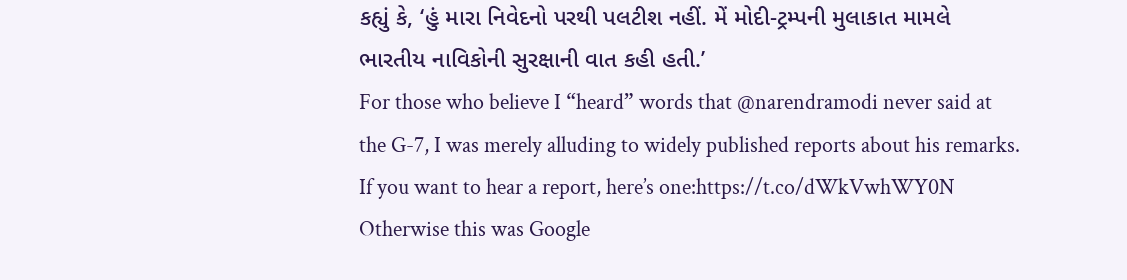કહ્યું કે, ‘હું મારા નિવેદનો પરથી પલટીશ નહીં. મેં મોદી-ટ્રમ્પની મુલાકાત મામલે ભારતીય નાવિકોની સુરક્ષાની વાત કહી હતી.’
For those who believe I “heard” words that @narendramodi never said at the G-7, I was merely alluding to widely published reports about his remarks. If you want to hear a report, here’s one:https://t.co/dWkVwhWY0N
Otherwise this was Google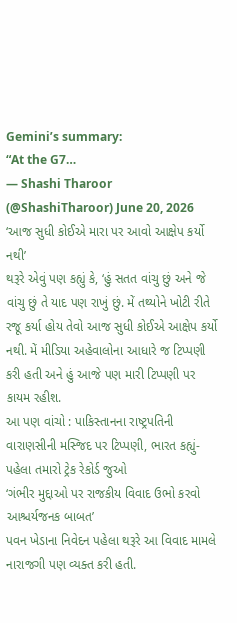Gemini’s summary:
“At the G7…
— Shashi Tharoor (@ShashiTharoor) June 20, 2026
‘આજ સુધી કોઈએ મારા પર આવો આક્ષેપ કર્યો નથી’
થરૂરે એવું પણ કહ્યું કે, ‘હું સતત વાંચુ છું અને જે વાંચુ છું તે યાદ પણ રાખું છું. મેં તથ્યોને ખોટી રીતે રજૂ કર્યા હોય તેવો આજ સુધી કોઈએ આક્ષેપ કર્યો નથી. મેં મીડિયા અહેવાલોના આધારે જ ટિપ્પણી કરી હતી અને હું આજે પણ મારી ટિપ્પણી પર કાયમ રહીશ.
આ પણ વાંચો : પાકિસ્તાનના રાષ્ટ્રપતિની વારાણસીની મસ્જિદ પર ટિપ્પણી, ભારત કહ્યું- પહેલા તમારો ટ્રેક રેકોર્ડ જુઓ
‘ગંભીર મુદ્દાઓ પર રાજકીય વિવાદ ઉભો કરવો આશ્ચર્યજનક બાબત’
પવન ખેડાના નિવેદન પહેલા થરૂરે આ વિવાદ મામલે નારાજગી પણ વ્યક્ત કરી હતી.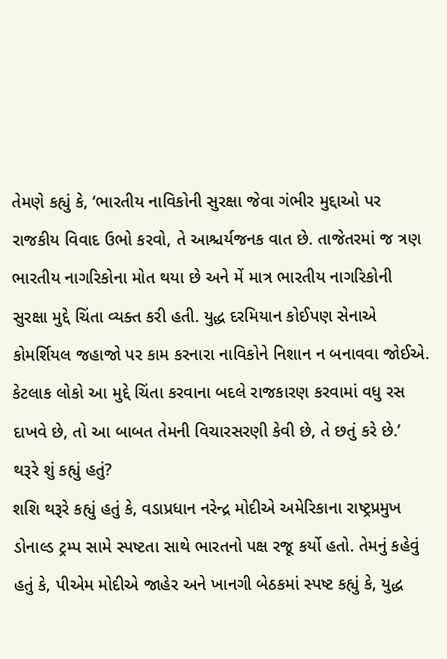તેમણે કહ્યું કે, ‘ભારતીય નાવિકોની સુરક્ષા જેવા ગંભીર મુદ્દાઓ પર રાજકીય વિવાદ ઉભો કરવો, તે આશ્ચર્યજનક વાત છે. તાજેતરમાં જ ત્રણ ભારતીય નાગરિકોના મોત થયા છે અને મેં માત્ર ભારતીય નાગરિકોની સુરક્ષા મુદ્દે ચિંતા વ્યક્ત કરી હતી. યુદ્ધ દરમિયાન કોઈપણ સેનાએ કોમર્શિયલ જહાજો પર કામ કરનારા નાવિકોને નિશાન ન બનાવવા જોઈએ. કેટલાક લોકો આ મુદ્દે ચિંતા કરવાના બદલે રાજકારણ કરવામાં વધુ રસ દાખવે છે, તો આ બાબત તેમની વિચારસરણી કેવી છે, તે છતું કરે છે.’
થરૂરે શું કહ્યું હતું?
શશિ થરૂરે કહ્યું હતું કે, વડાપ્રધાન નરેન્દ્ર મોદીએ અમેરિકાના રાષ્ટ્રપ્રમુખ ડોનાલ્ડ ટ્રમ્પ સામે સ્પષ્ટતા સાથે ભારતનો પક્ષ રજૂ કર્યો હતો. તેમનું કહેવું હતું કે, પીએમ મોદીએ જાહેર અને ખાનગી બેઠકમાં સ્પષ્ટ કહ્યું કે, યુદ્ધ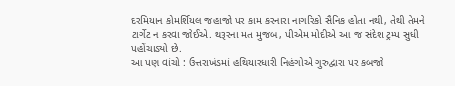દરમિયાન કોમર્શિયલ જહાજો પર કામ કરનારા નાગરિકો સૈનિક હોતા નથી, તેથી તેમને ટાર્ગેટ ન કરવા જોઈએ. થરૂરના મત મુજબ, પીએમ મોદીએ આ જ સંદેશ ટ્રમ્પ સુધી પહોંચાડ્યો છે.
આ પણ વાંચો : ઉત્તરાખંડમાં હથિયારધારી નિહંગોએ ગુરુદ્વારા પર કબજો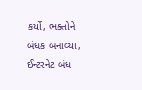કર્યો, ભક્તોને બંધક બનાવ્યા, ઈન્ટરનેટ બંધ